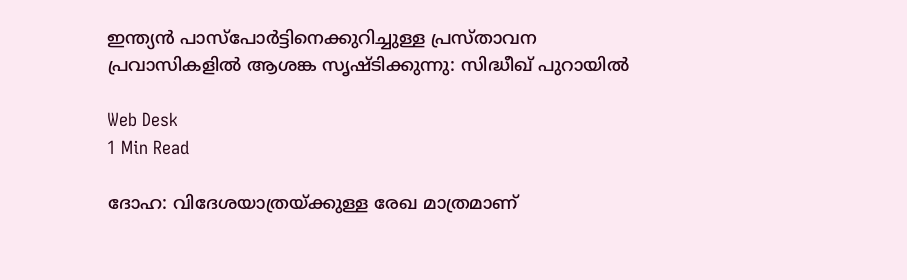ഇന്ത്യന്‍ പാസ്പോര്‍ട്ടിനെക്കുറിച്ചുള്ള പ്രസ്താവന പ്രവാസികളില്‍ ആശങ്ക സൃഷ്ടിക്കുന്നു: സിദ്ധീഖ് പുറായില്‍

Web Desk
1 Min Read

ദോഹ: വിദേശയാത്രയ്ക്കുള്ള രേഖ മാത്രമാണ്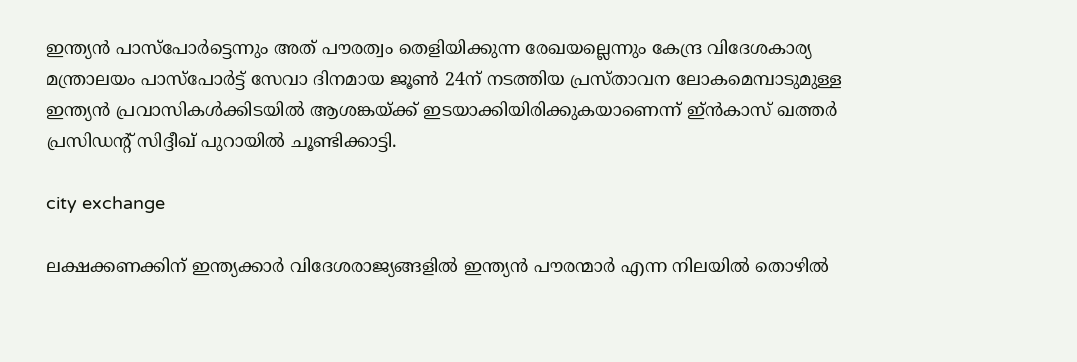ഇന്ത്യന്‍ പാസ്പോര്‍ട്ടെന്നും അത് പൗരത്വം തെളിയിക്കുന്ന രേഖയല്ലെന്നും കേന്ദ്ര വിദേശകാര്യ മന്ത്രാലയം പാസ്പോര്‍ട്ട് സേവാ ദിനമായ ജൂണ്‍ 24ന് നടത്തിയ പ്രസ്താവന ലോകമെമ്പാടുമുള്ള ഇന്ത്യന്‍ പ്രവാസികള്‍ക്കിടയില്‍ ആശങ്കയ്ക്ക് ഇടയാക്കിയിരിക്കുകയാണെന്ന് ഇ്ന്‍കാസ് ഖത്തര്‍ പ്രസിഡന്റ് സിദ്ദീഖ് പുറായില്‍ ചൂണ്ടിക്കാട്ടി.

city exchange

ലക്ഷക്കണക്കിന് ഇന്ത്യക്കാര്‍ വിദേശരാജ്യങ്ങളില്‍ ഇന്ത്യന്‍ പൗരന്മാര്‍ എന്ന നിലയില്‍ തൊഴില്‍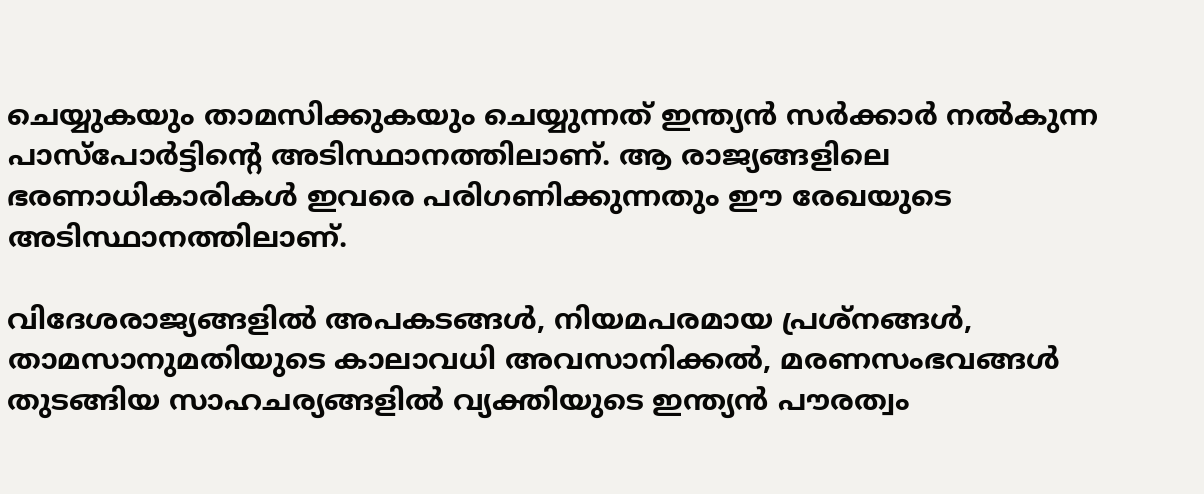ചെയ്യുകയും താമസിക്കുകയും ചെയ്യുന്നത് ഇന്ത്യന്‍ സര്‍ക്കാര്‍ നല്‍കുന്ന പാസ്പോര്‍ട്ടിന്റെ അടിസ്ഥാനത്തിലാണ്. ആ രാജ്യങ്ങളിലെ ഭരണാധികാരികള്‍ ഇവരെ പരിഗണിക്കുന്നതും ഈ രേഖയുടെ അടിസ്ഥാനത്തിലാണ്.

വിദേശരാജ്യങ്ങളില്‍ അപകടങ്ങള്‍, നിയമപരമായ പ്രശ്‌നങ്ങള്‍, താമസാനുമതിയുടെ കാലാവധി അവസാനിക്കല്‍, മരണസംഭവങ്ങള്‍ തുടങ്ങിയ സാഹചര്യങ്ങളില്‍ വ്യക്തിയുടെ ഇന്ത്യന്‍ പൗരത്വം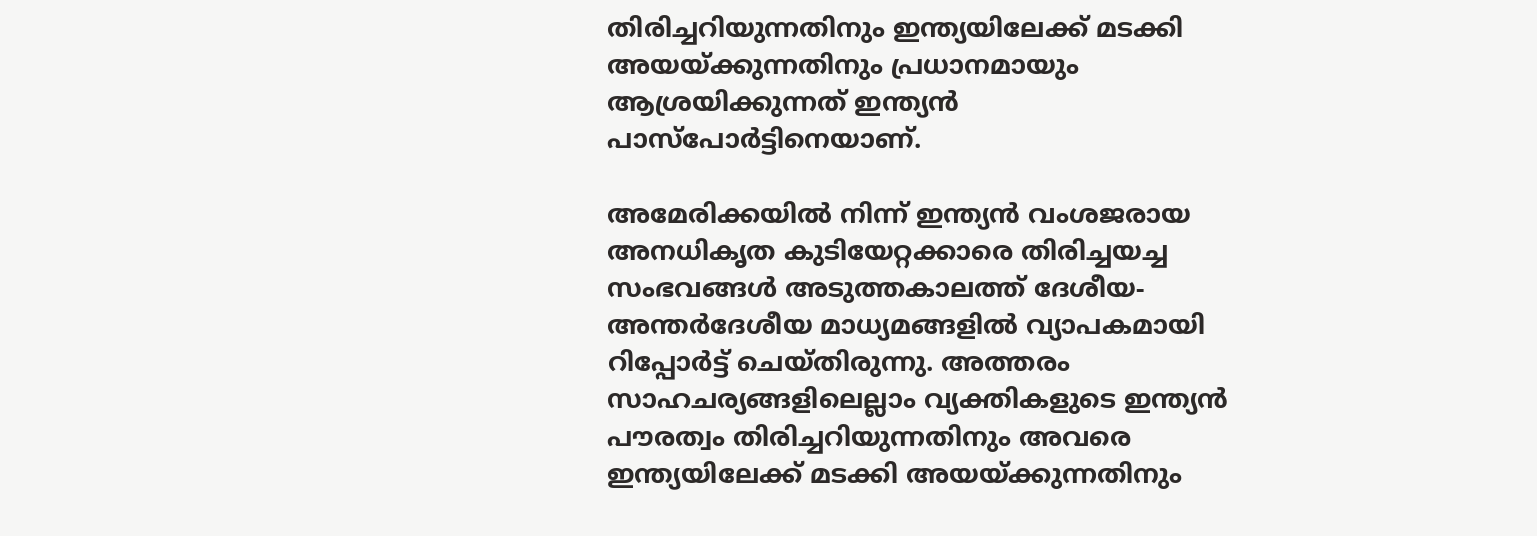തിരിച്ചറിയുന്നതിനും ഇന്ത്യയിലേക്ക് മടക്കി അയയ്ക്കുന്നതിനും പ്രധാനമായും ആശ്രയിക്കുന്നത് ഇന്ത്യന്‍ പാസ്പോര്‍ട്ടിനെയാണ്.

അമേരിക്കയില്‍ നിന്ന് ഇന്ത്യന്‍ വംശജരായ അനധികൃത കുടിയേറ്റക്കാരെ തിരിച്ചയച്ച സംഭവങ്ങള്‍ അടുത്തകാലത്ത് ദേശീയ- അന്തര്‍ദേശീയ മാധ്യമങ്ങളില്‍ വ്യാപകമായി റിപ്പോര്‍ട്ട് ചെയ്തിരുന്നു. അത്തരം സാഹചര്യങ്ങളിലെല്ലാം വ്യക്തികളുടെ ഇന്ത്യന്‍ പൗരത്വം തിരിച്ചറിയുന്നതിനും അവരെ ഇന്ത്യയിലേക്ക് മടക്കി അയയ്ക്കുന്നതിനും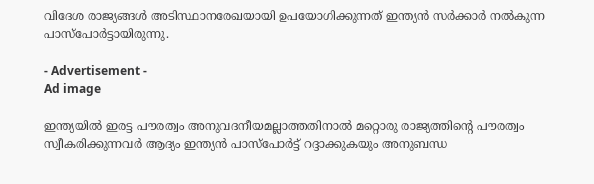വിദേശ രാജ്യങ്ങള്‍ അടിസ്ഥാനരേഖയായി ഉപയോഗിക്കുന്നത് ഇന്ത്യന്‍ സര്‍ക്കാര്‍ നല്‍കുന്ന പാസ്പോര്‍ട്ടായിരുന്നു.

- Advertisement -
Ad image

ഇന്ത്യയില്‍ ഇരട്ട പൗരത്വം അനുവദനീയമല്ലാത്തതിനാല്‍ മറ്റൊരു രാജ്യത്തിന്റെ പൗരത്വം സ്വീകരിക്കുന്നവര്‍ ആദ്യം ഇന്ത്യന്‍ പാസ്പോര്‍ട്ട് റദ്ദാക്കുകയും അനുബന്ധ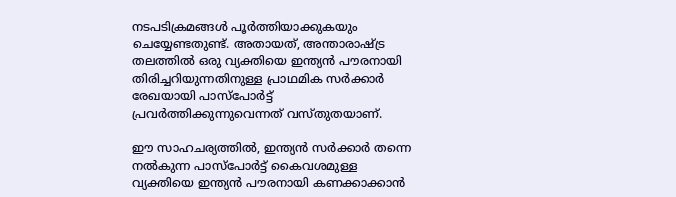നടപടിക്രമങ്ങള്‍ പൂര്‍ത്തിയാക്കുകയും ചെയ്യേണ്ടതുണ്ട്. അതായത്, അന്താരാഷ്ട്ര തലത്തില്‍ ഒരു വ്യക്തിയെ ഇന്ത്യന്‍ പൗരനായി തിരിച്ചറിയുന്നതിനുള്ള പ്രാഥമിക സര്‍ക്കാര്‍ രേഖയായി പാസ്പോര്‍ട്ട് പ്രവര്‍ത്തിക്കുന്നുവെന്നത് വസ്തുതയാണ്.

ഈ സാഹചര്യത്തില്‍, ഇന്ത്യന്‍ സര്‍ക്കാര്‍ തന്നെ നല്‍കുന്ന പാസ്പോര്‍ട്ട് കൈവശമുള്ള വ്യക്തിയെ ഇന്ത്യന്‍ പൗരനായി കണക്കാക്കാന്‍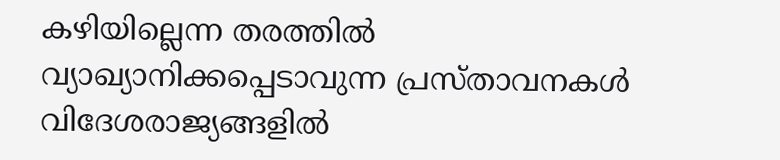കഴിയില്ലെന്ന തരത്തില്‍ വ്യാഖ്യാനിക്കപ്പെടാവുന്ന പ്രസ്താവനകള്‍ വിദേശരാജ്യങ്ങളില്‍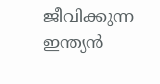ജീവിക്കുന്ന ഇന്ത്യന്‍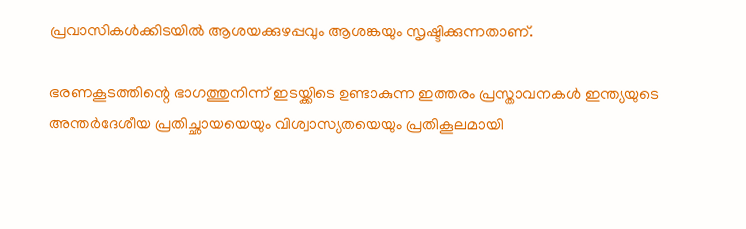പ്രവാസികള്‍ക്കിടയില്‍ ആശയക്കുഴപ്പവും ആശങ്കയും സൃഷ്ടിക്കുന്നതാണ്.

ഭരണകൂടത്തിന്റെ ഭാഗത്തുനിന്ന് ഇടയ്ക്കിടെ ഉണ്ടാകുന്ന ഇത്തരം പ്രസ്താവനകള്‍ ഇന്ത്യയുടെ അന്തര്‍ദേശീയ പ്രതിച്ഛായയെയും വിശ്വാസ്യതയെയും പ്രതികൂലമായി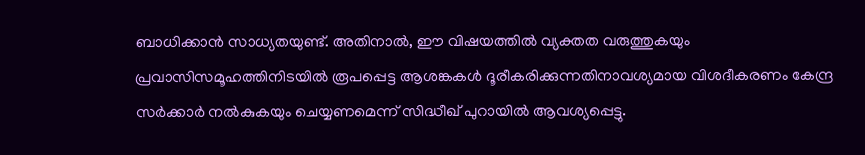ബാധിക്കാന്‍ സാധ്യതയുണ്ട്. അതിനാല്‍, ഈ വിഷയത്തില്‍ വ്യക്തത വരുത്തുകയും പ്രവാസിസമൂഹത്തിനിടയില്‍ രൂപപ്പെട്ട ആശങ്കകള്‍ ദൂരീകരിക്കുന്നതിനാവശ്യമായ വിശദീകരണം കേന്ദ്ര സര്‍ക്കാര്‍ നല്‍കുകയും ചെയ്യണമെന്ന് സിദ്ധീഖ് പുറായില്‍ ആവശ്യപ്പെട്ടു.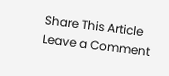Share This Article
Leave a Comment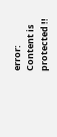error: Content is protected !!